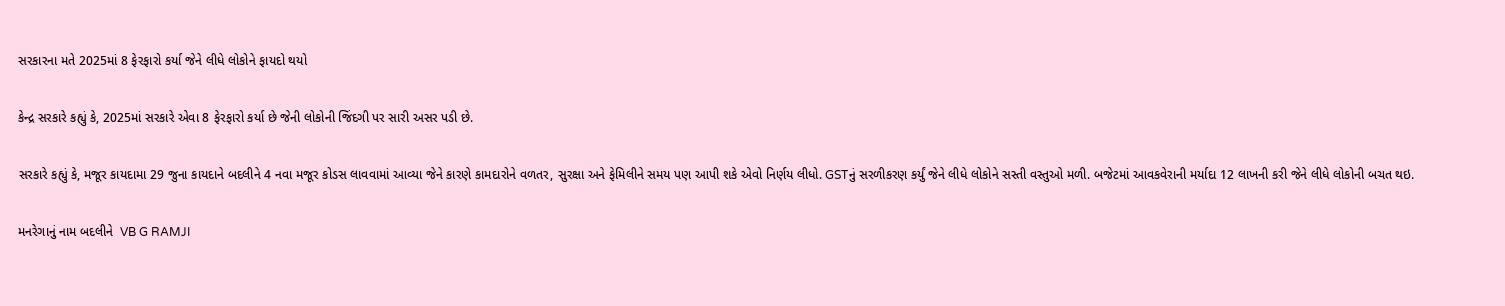સરકારના મતે 2025માં 8 ફેરફારો કર્યા જેને લીધે લોકોને ફાયદો થયો

કેન્દ્ર સરકારે કહ્યું કે, 2025માં સરકારે એવા 8 ફેરફારો કર્યા છે જેની લોકોની જિંદગી પર સારી અસર પડી છે.

સરકારે કહ્યું કે, મજૂર કાયદામા 29 જુના કાયદાને બદલીને 4 નવા મજૂર કોડસ લાવવામાં આવ્યા જેને કારણે કામદારોને વળતર, સુરક્ષા અને ફેમિલીને સમય પણ આપી શકે એવો નિર્ણય લીધો. GSTનું સરળીકરણ કર્યું જેને લીધે લોકોને સસ્તી વસ્તુઓ મળી. બજેટમાં આવકવેરાની મર્યાદા 12 લાખની કરી જેને લીધે લોકોની બચત થઇ.

મનરેગાનું નામ બદલીને  VB G RAMJI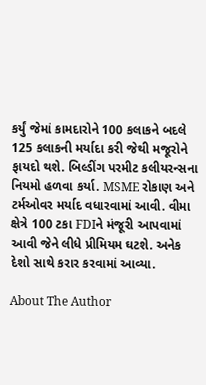કર્યું જેમાં કામદારોને 100 કલાકને બદલે 125 કલાકની મર્યાદા કરી જેથી મજૂરોને ફાયદો થશે. બિલ્ડીંગ પરમીટ કલીયરન્સના નિયમો હળવા કર્યા. MSME રોકાણ અને ટર્મઓવર મર્યાદ વધારવામાં આવી. વીમા ક્ષેત્રે 100 ટકા FDIને મંજૂરી આપવામાં આવી જેને લીધે પ્રીમિયમ ઘટશે. અનેક દેશો સાથે કરાર કરવામાં આવ્યા.

About The Author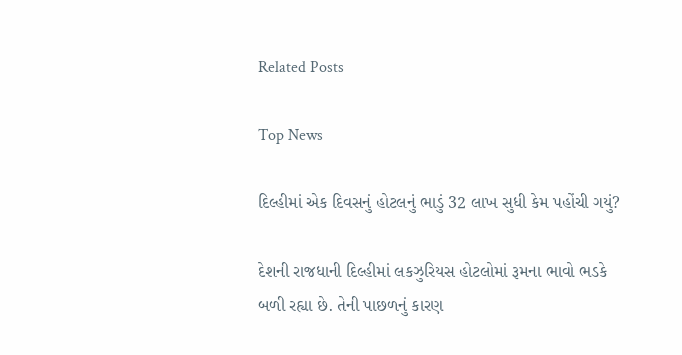Related Posts

Top News

દિલ્હીમાં એક દિવસનું હોટલનું ભાડું 32 લાખ સુધી કેમ પહોંચી ગયું?

દેશની રાજધાની દિલ્હીમાં લકઝુરિયસ હોટલોમાં રૂમના ભાવો ભડકે બળી રહ્યા છે. તેની પાછળનું કારણ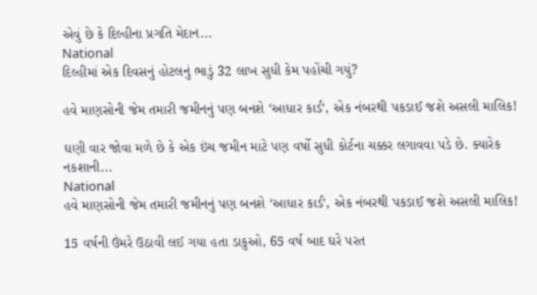એવું છે કે દિલ્હીના પ્રગતિ મેદાન...
National
દિલ્હીમાં એક દિવસનું હોટલનું ભાડું 32 લાખ સુધી કેમ પહોંચી ગયું?

હવે માણસોની જેમ તમારી જમીનનું પણ બનશે ‘આધાર કાર્ડ’, એક નંબરથી પકડાઈ જશે અસલી માલિક!

ઘણી વાર જોવા મળે છે કે એક ઇંચ જમીન માટે પણ વર્ષો સુધી કોર્ટના ચક્કર લગાવવા પડે છે. ક્યારેક નકશાની...
National
હવે માણસોની જેમ તમારી જમીનનું પણ બનશે ‘આધાર કાર્ડ’, એક નંબરથી પકડાઈ જશે અસલી માલિક!

15 વર્ષની ઉંમરે ઉઠાવી લઈ ગયા હતા ડાકુઓ, 65 વર્ષ બાદ ઘરે પરત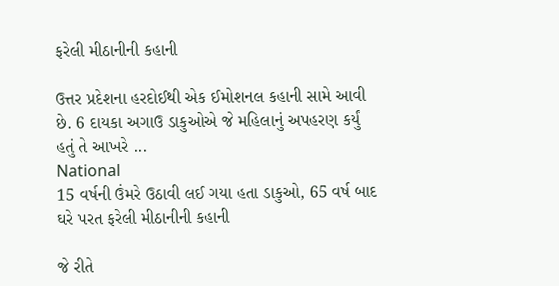ફરેલી મીઠાનીની કહાની

ઉત્તર પ્રદેશના હરદોઈથી એક ઈમોશનલ કહાની સામે આવી છે. 6 દાયકા અગાઉ ડાકુઓએ જે મહિલાનું અપહરણ કર્યું હતું તે આખરે ...
National
15 વર્ષની ઉંમરે ઉઠાવી લઈ ગયા હતા ડાકુઓ, 65 વર્ષ બાદ ઘરે પરત ફરેલી મીઠાનીની કહાની

જે રીતે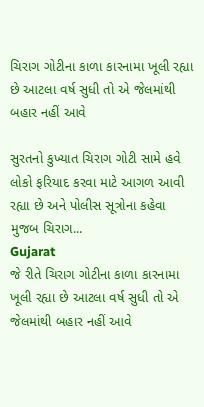ચિરાગ ગોટીના કાળા કારનામા ખૂલી રહ્યા છે આટલા વર્ષ સુધી તો એ જેલમાંથી બહાર નહીં આવે

સુરતનો કુખ્યાત ચિરાગ ગોટી સામે હવે લોકો ફરિયાદ કરવા માટે આગળ આવી રહ્યા છે અને પોલીસ સૂત્રોના કહેવા મુજબ ચિરાગ...
Gujarat
જે રીતે ચિરાગ ગોટીના કાળા કારનામા ખૂલી રહ્યા છે આટલા વર્ષ સુધી તો એ જેલમાંથી બહાર નહીં આવે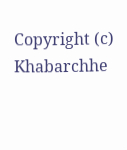Copyright (c) Khabarchhe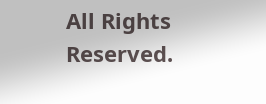All Rights Reserved.